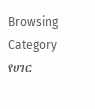Browsing Category
የሀገር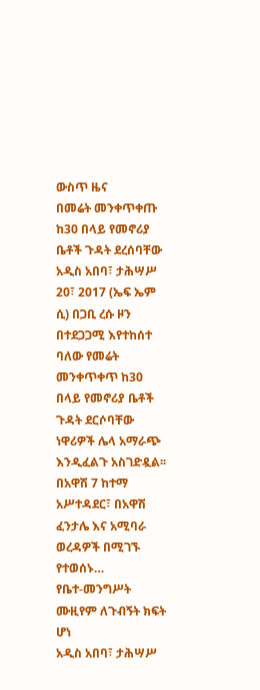ውስጥ ዜና
በመሬት መንቀጥቀጡ ከ30 በላይ የመኖሪያ ቤቶች ጉዳት ደረሰባቸው
አዲስ አበባ፣ ታሕሣሥ 20፣ 2017 (ኤፍ ኤም ሲ) በጋቢ ረሱ ዞን በተደጋጋሚ እየተከሰተ ባለው የመሬት መንቀጥቀጥ ከ30 በላይ የመኖሪያ ቤቶች ጉዳት ደርሶባቸው ነዋሪዎች ሌላ አማራጭ እንዲፈልጉ አስገድዷል፡፡
በአዋሽ 7 ከተማ አሥተዳደር፣ በአዋሽ ፈንታሌ እና አሚባራ ወረዳዎች በሚገኙ የተወሰኑ…
የቤተ-መንግሥት ሙዚየም ለጉብኝት ክፍት ሆነ
አዲስ አበባ፣ ታሕሣሥ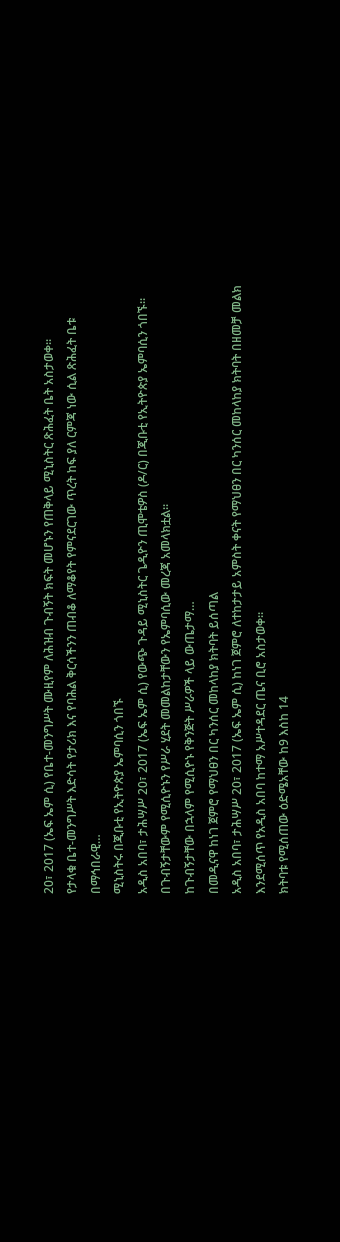20፣ 2017 (ኤፍ ኤም ሲ) የቤተ-መንግሥት ሙዚየም ለሕዝብ ጉብኝት ክፍት መሆኑን የጠቅላይ ሚኒስትር ጽሕፈት ቤት አስታወቀ፡፡
የታላቁ ቤተ-መንግሥት እድሳት የታሪክ እና የባሕል ቅርሳችንን ጠብቆ ለማቆየት የምናደርገው ጥረት ከፍ ያለ ርምጃ ነው ሲል ጽሕፈት ቤቱ በማኅበራዊ…
ሚኒስትሩ በጂቡቲ የኢትዮጵያ ኤምባሲን ጎበኙ
አዲስ አበባ፣ ታሕሣሥ 20፣ 2017 (ኤፍ ኤም ሲ) የውጭ ጉዳይ ሚኒስትር ጌዲዮን ጢሞቴዎስ (ዶ/ር) በጂቡቲ የኢትዮጵያ ኤምባሲን ጎበኙ፡፡
በጉብኝታቸውም የሚሲዮኑን የሥራ ሂደት መመልከታቸውን የኤምባሲው መረጃ አመላክቷል፡፡
ከጉብኝታቸው በኋላም የሚሲዮኑ የቅንጅት ሥራዎች ላይ ውጤታማ…
በመዲናዋ ከነገ ጀምሮ የማህፀን በር ካንሰር መከላከያ ክትባት ይሰጣል
አዲስ አበባ፣ ታሕሣሥ 20፣ 2017 (ኤፍ ኤም ሲ) ከነገ ጀምሮ ለተከታታይ አምስት ቀናት የማህፀን በር ካንሰር መከላከያ ክትባት በዘመቻ መልክ እንደሚሰጥ የአዲስ አበባ ከተማ አሥተዳደር ጤና ቢሮ አስታወቀ።
ክትባቱ የሚሰጠው ዕድሜአቸው ከ9 እስከ 14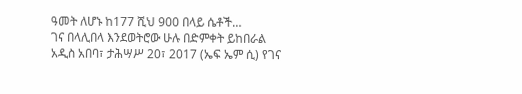ዓመት ለሆኑ ከ177 ሺህ 900 በላይ ሴቶች…
ገና በላሊበላ እንደወትሮው ሁሉ በድምቀት ይከበራል
አዲስ አበባ፣ ታሕሣሥ 20፣ 2017 (ኤፍ ኤም ሲ) የገና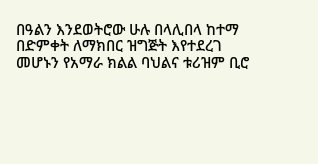በዓልን እንደወትሮው ሁሉ በላሊበላ ከተማ በድምቀት ለማክበር ዝግጅት እየተደረገ መሆኑን የአማራ ክልል ባህልና ቱሪዝም ቢሮ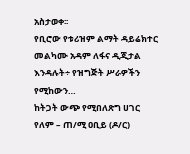አስታወቀ፡፡
የቢሮው የቱሪዝም ልማት ዳይሬክተር መልካሙ አዳም ለፋና ዲጂታል እንዳሉት÷ የዝግጅት ሥራዎችን የሚከውን…
ከትጋት ውጭ የሚበለጽግ ሀገር የለም – ጠ/ሚ ዐቢይ (ዶ/ር)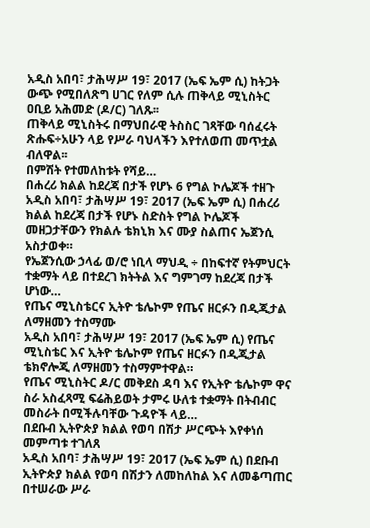አዲስ አበባ፣ ታሕሣሥ 19፣ 2017 (ኤፍ ኤም ሲ) ከትጋት ውጭ የሚበለጽግ ሀገር የለም ሲሉ ጠቅላይ ሚኒስትር ዐቢይ አሕመድ (ዶ/ር) ገለጹ፡፡
ጠቅላይ ሚኒስትሩ በማህበራዊ ትስስር ገጻቸው ባሰፈሩት ጽሑፍ÷አሁን ላይ የሥራ ባህላችን እየተለወጠ መጥቷል ብለዋል፡፡
በምሽት የተመለከቱት የሻይ…
በሐረሪ ክልል ከደረጃ በታች የሆኑ 6 የግል ኮሌጆች ተዘጉ
አዲስ አበባ፣ ታሕሣሥ 19፣ 2017 (ኤፍ ኤም ሲ) በሐረሪ ክልል ከደረጃ በታች የሆኑ ስድስት የግል ኮሌጆች መዘጋታቸውን የክልሉ ቴክኒክ እና ሙያ ስልጠና ኤጀንሲ አስታወቀ።
የኤጀንሲው ኃላፊ ወ/ሮ ነቢላ ማህዲ ÷ በከፍተኛ የትምህርት ተቋማት ላይ በተደረገ ክትትል እና ግምገማ ከደረጃ በታች ሆነው…
የጤና ሚኒስቴርና ኢትዮ ቴሌኮም የጤና ዘርፉን በዲጂታል ለማዘመን ተስማሙ
አዲስ አበባ፣ ታሕሣሥ 19፣ 2017 (ኤፍ ኤም ሲ) የጤና ሚኒስቴር እና ኢትዮ ቴሌኮም የጤና ዘርፉን በዲጂታል ቴክኖሎጂ ለማዘመን ተስማምተዋል።
የጤና ሚኒስትር ዶ/ር መቅደስ ዳባ እና የኢትዮ ቴሌኮም ዋና ስራ አስፈጻሚ ፍሬሕይወት ታምሩ ሁለቱ ተቋማት በትብብር መስራት በሚችሉባቸው ጉዳዮች ላይ…
በደቡብ ኢትዮጵያ ክልል የወባ በሽታ ሥርጭት እየቀነሰ መምጣቱ ተገለጸ
አዲስ አበባ፣ ታሕሣሥ 19፣ 2017 (ኤፍ ኤም ሲ) በደቡብ ኢትዮጵያ ክልል የወባ በሽታን ለመከለከል እና ለመቆጣጠር በተሠራው ሥራ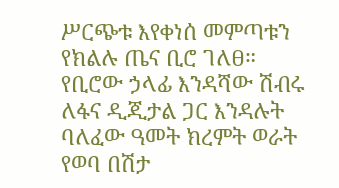ሥርጭቱ እየቀነሰ መምጣቱን የክልሉ ጤና ቢሮ ገለፀ።
የቢሮው ኃላፊ እንዳሻው ሽብሩ ለፋና ዲጂታል ጋር እንዳሉት ባለፈው ዓመት ክረምት ወራት የወባ በሽታ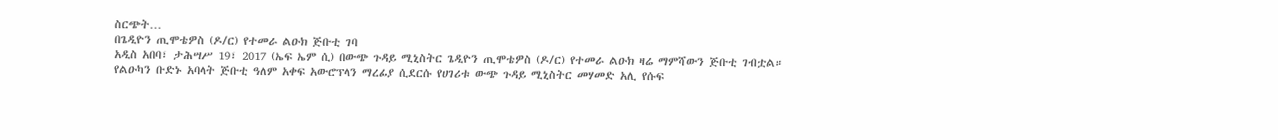ስርጭት…
በጌዲዮን ጢሞቴዎስ (ዶ/ር) የተመራ ልዑክ ጅቡቲ ገባ
አዲስ አበባ፣ ታሕሣሥ 19፣ 2017 (ኤፍ ኤም ሲ) በውጭ ጉዳይ ሚኒስትር ጌዲዮን ጢሞቴዎስ (ዶ/ር) የተመራ ልዑክ ዛሬ ማምሻውን ጅቡቲ ገብቷል።
የልዑካን ቡድኑ አባላት ጅቡቲ ዓለም አቀፍ አውሮፕላን ማረፊያ ሲደርሱ የሀገሪቱ ውጭ ጉዳይ ሚኒስትር መሃመድ አሊ የሱፍ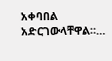አቀባበል አድርገውላቸዋል።…